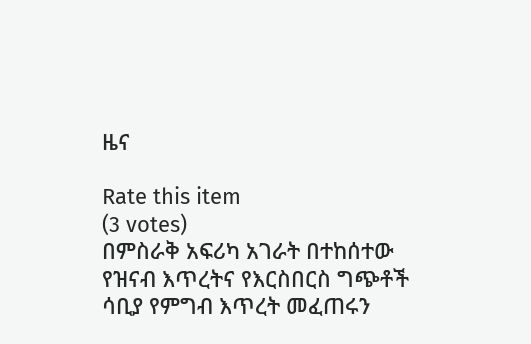ዜና

Rate this item
(3 votes)
በምስራቅ አፍሪካ አገራት በተከሰተው የዝናብ እጥረትና የእርስበርስ ግጭቶች ሳቢያ የምግብ እጥረት መፈጠሩን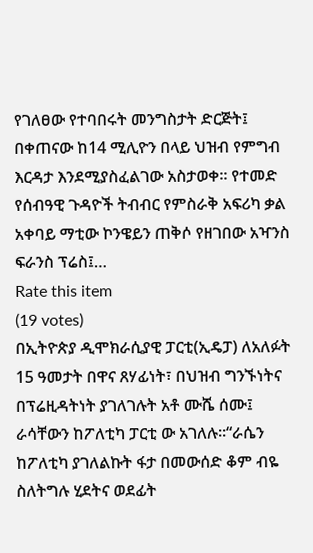የገለፀው የተባበሩት መንግስታት ድርጅት፤ በቀጠናው ከ14 ሚሊዮን በላይ ህዝብ የምግብ እርዳታ እንደሚያስፈልገው አስታወቀ፡፡ የተመድ የሰብዓዊ ጉዳዮች ትብብር የምስራቅ አፍሪካ ቃል አቀባይ ማቲው ኮንዌይን ጠቅሶ የዘገበው አዣንስ ፍራንስ ፕሬስ፤…
Rate this item
(19 votes)
በኢትዮጵያ ዲሞክራሲያዊ ፓርቲ(ኢዴፓ) ለአለፉት 15 ዓመታት በዋና ጸሃፊነት፣ በህዝብ ግንኙነትና በፕሬዚዳትነት ያገለገሉት አቶ ሙሼ ሰሙ፤ ራሳቸውን ከፖለቲካ ፓርቲ ው አገለሉ፡፡“ራሴን ከፖለቲካ ያገለልኩት ፋታ በመውሰድ ቆም ብዬ ስለትግሉ ሂደትና ወደፊት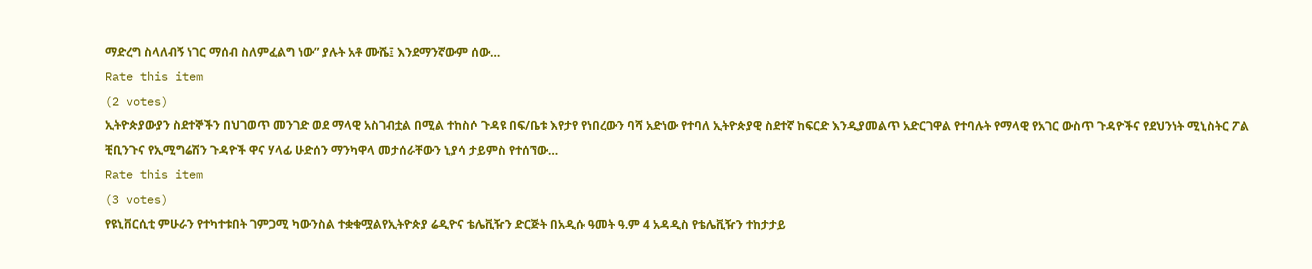ማድረግ ስላለብኝ ነገር ማሰብ ስለምፈልግ ነው” ያሉት አቶ ሙሼ፤ እንደማንኛውም ሰው…
Rate this item
(2 votes)
ኢትዮጵያውያን ስደተኞችን በህገወጥ መንገድ ወደ ማላዊ አስገብቷል በሚል ተከስሶ ጉዳዩ በፍ/ቤቱ እየታየ የነበረውን ባሻ አድነው የተባለ ኢትዮጵያዊ ስደተኛ ከፍርድ እንዲያመልጥ አድርገዋል የተባሉት የማላዊ የአገር ውስጥ ጉዳዮችና የደህንነት ሚኒስትር ፖል ቺቢንጉና የኢሚግሬሽን ጉዳዮች ዋና ሃላፊ ሁድሰን ማንካዋላ መታሰራቸውን ኒያሳ ታይምስ የተሰኘው…
Rate this item
(3 votes)
የዩኒቨርሲቲ ምሁራን የተካተቱበት ገምጋሚ ካውንስል ተቋቁሟልየኢትዮጵያ ሬዲዮና ቴሌቪዥን ድርጅት በአዲሱ ዓመት ዓ.ም 4 አዳዲስ የቴሌቪዥን ተከታታይ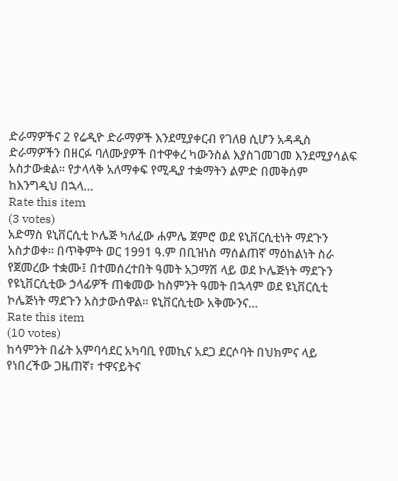ድራማዎችና 2 የሬዲዮ ድራማዎች እንደሚያቀርብ የገለፀ ሲሆን አዳዲስ ድራማዎችን በዘርፉ ባለሙያዎች በተዋቀረ ካውንስል እያስገመገመ እንደሚያሳልፍ አስታውቋል፡፡ የታላላቅ አለማቀፍ የሚዲያ ተቋማትን ልምድ በመቅሰም ከእንግዲህ በኋላ…
Rate this item
(3 votes)
አድማስ ዩኒቨርሲቲ ኮሌጅ ካለፈው ሐምሌ ጀምሮ ወደ ዩኒቨርሲቲነት ማደጉን አስታወቀ፡፡ በጥቅምት ወር 1991 ዓ.ም በቢዝነስ ማሰልጠኛ ማዕከልነት ስራ የጀመረው ተቋሙ፤ በተመሰረተበት ዓመት አጋማሽ ላይ ወደ ኮሌጅነት ማደጉን የዩኒቨርሲቲው ኃላፊዎች ጠቁመው ከስምንት ዓመት በኋላም ወደ ዩኒቨርሲቲ ኮሌጅነት ማደጉን አስታውሰዋል፡፡ ዩኒቨርሲቲው አቅሙንና…
Rate this item
(10 votes)
ከሳምንት በፊት አምባሳደር አካባቢ የመኪና አደጋ ደርሶባት በህክምና ላይ የነበረችው ጋዜጠኛ፣ ተዋናይትና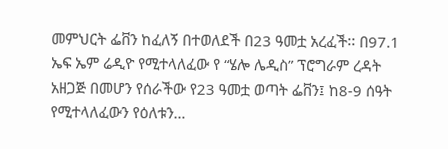መምህርት ፌቨን ከፈለኝ በተወለደች በ23 ዓመቷ አረፈች፡፡ በ97.1 ኤፍ ኤም ሬዲዮ የሚተላለፈው የ “ሄሎ ሌዲስ” ፕሮግራም ረዳት አዘጋጅ በመሆን የሰራችው የ23 ዓመቷ ወጣት ፌቨን፤ ከ8-9 ሰዓት የሚተላለፈውን የዕለቱን…